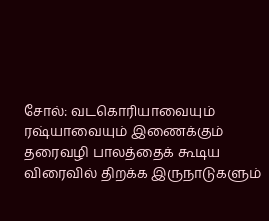சோல்: வடகொரியாவையும் ரஷ்யாவையும் இணைக்கும் தரைவழி பாலத்தைக் கூடிய விரைவில் திறக்க இருநாடுகளும்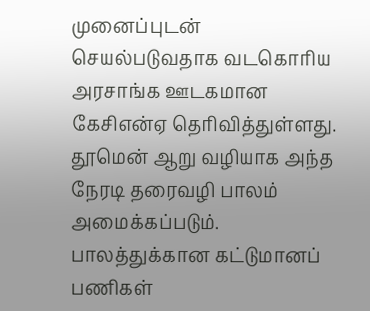முனைப்புடன் செயல்படுவதாக வடகொரிய அரசாங்க ஊடகமான கேசிஎன்ஏ தெரிவித்துள்ளது.
தூமென் ஆறு வழியாக அந்த நேரடி தரைவழி பாலம் அமைக்கப்படும். பாலத்துக்கான கட்டுமானப் பணிகள்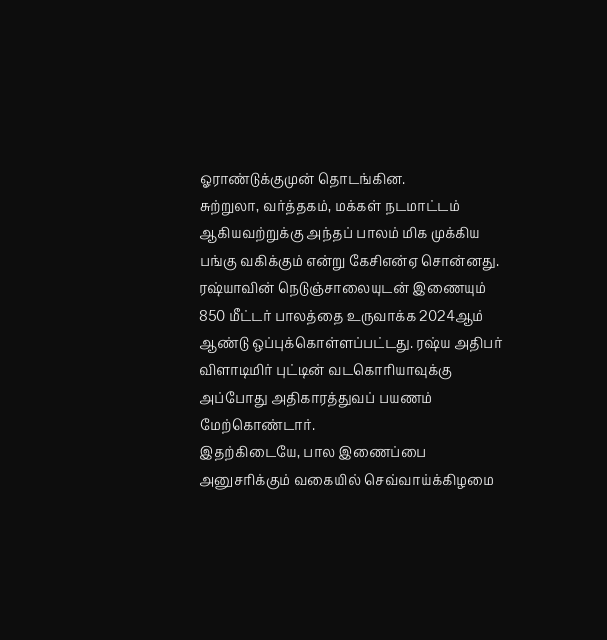ஓராண்டுக்குமுன் தொடங்கின.
சுற்றுலா, வர்த்தகம், மக்கள் நடமாட்டம் ஆகியவற்றுக்கு அந்தப் பாலம் மிக முக்கிய பங்கு வகிக்கும் என்று கேசிஎன்ஏ சொன்னது.
ரஷ்யாவின் நெடுஞ்சாலையுடன் இணையும் 850 மீட்டர் பாலத்தை உருவாக்க 2024ஆம் ஆண்டு ஒப்புக்கொள்ளப்பட்டது. ரஷ்ய அதிபர் விளாடிமிர் புட்டின் வடகொரியாவுக்கு அப்போது அதிகாரத்துவப் பயணம் மேற்கொண்டார்.
இதற்கிடையே, பால இணைப்பை அனுசரிக்கும் வகையில் செவ்வாய்க்கிழமை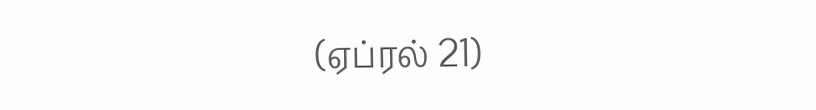(ஏப்ரல் 21)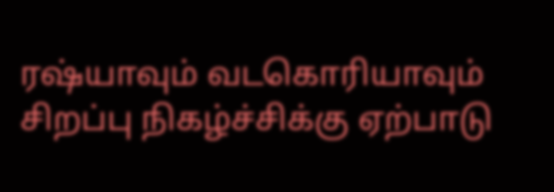ரஷ்யாவும் வடகொரியாவும் சிறப்பு நிகழ்ச்சிக்கு ஏற்பாடு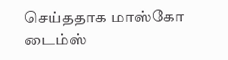செய்ததாக மாஸ்கோ டைம்ஸ்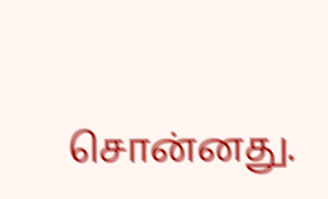சொன்னது.